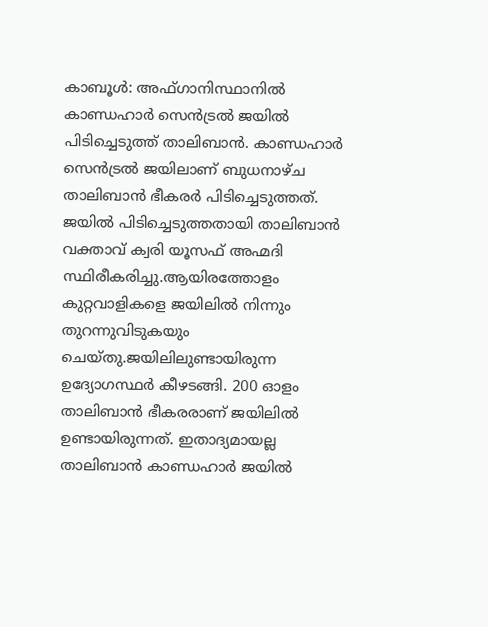കാബൂൾ: അഫ്ഗാനിസ്ഥാനിൽ കാണ്ഡഹാർ സെൻട്രൽ ജയിൽ പിടിച്ചെടുത്ത് താലിബാൻ. കാണ്ഡഹാർ സെൻട്രൽ ജയിലാണ് ബുധനാഴ്ച താലിബാൻ ഭീകരർ പിടിച്ചെടുത്തത്. ജയിൽ പിടിച്ചെടുത്തതായി താലിബാൻ വക്താവ് ക്വരി യൂസഫ് അഹ്മദി സ്ഥിരീകരിച്ചു.ആയിരത്തോളം കുറ്റവാളികളെ ജയിലിൽ നിന്നും തുറന്നുവിടുകയും ചെയ്തു.ജയിലിലുണ്ടായിരുന്ന ഉദ്യോഗസ്ഥർ കീഴടങ്ങി. 200 ഓളം താലിബാൻ ഭീകരരാണ് ജയിലിൽ ഉണ്ടായിരുന്നത്. ഇതാദ്യമായല്ല താലിബാൻ കാണ്ഡഹാർ ജയിൽ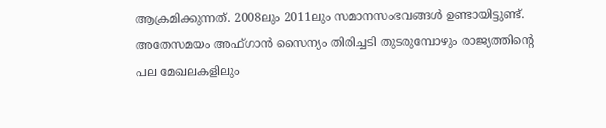ആക്രമിക്കുന്നത്. 2008ലും 2011ലും സമാനസംഭവങ്ങൾ ഉണ്ടായിട്ടുണ്ട്.
അതേസമയം അഫ്ഗാൻ സൈന്യം തിരിച്ചടി തുടരുമ്പോഴും രാജ്യത്തിന്റെ പല മേഖലകളിലും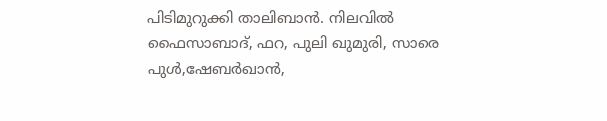പിടിമുറുക്കി താലിബാൻ. നിലവിൽ ഫൈസാബാദ്, ഫറ, പുലി ഖുമുരി, സാരെ പുൾ,ഷേബർഖാൻ,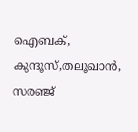ഐബക്, കുന്ദൂസ്,തലൂഖാൻ, സരഞ്ജ്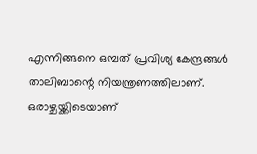എന്നിങ്ങനെ ഒമ്പത് പ്രവിശ്യ കേന്ദ്രങ്ങൾ താലിബാന്റെ നിയന്ത്രണത്തിലാണ്. ഒരാഴ്ചയ്ക്കിടെയാണ്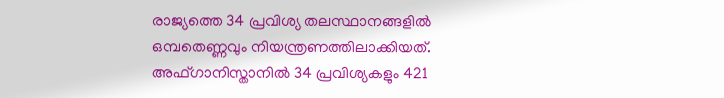രാജ്യത്തെ 34 പ്രവിശ്യ തലസ്ഥാനങ്ങളിൽ ഒമ്പതെണ്ണവും നിയന്ത്രണത്തിലാക്കിയത്. അഫ്ഗാനിസ്താനിൽ 34 പ്രവിശ്യകളും 421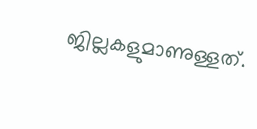ജില്ലകളുമാണുള്ളത്.